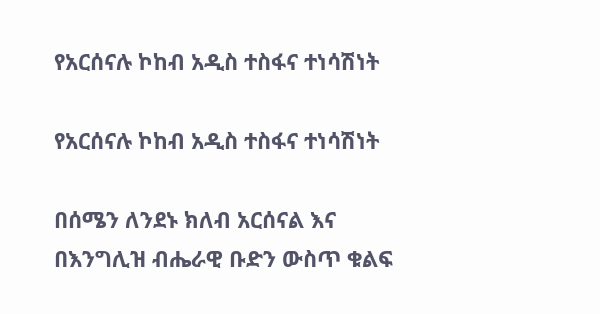የአርሰናሉ ኮከብ አዲስ ተስፋና ተነሳሽነት

የአርሰናሉ ኮከብ አዲስ ተስፋና ተነሳሽነት

በሰሜን ለንደኑ ክለብ አርሰናል እና በእንግሊዝ ብሔራዊ ቡድን ውስጥ ቁልፍ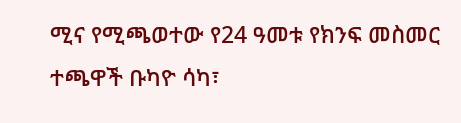ሚና የሚጫወተው የ24 ዓመቱ የክንፍ መስመር ተጫዋች ቡካዮ ሳካ፣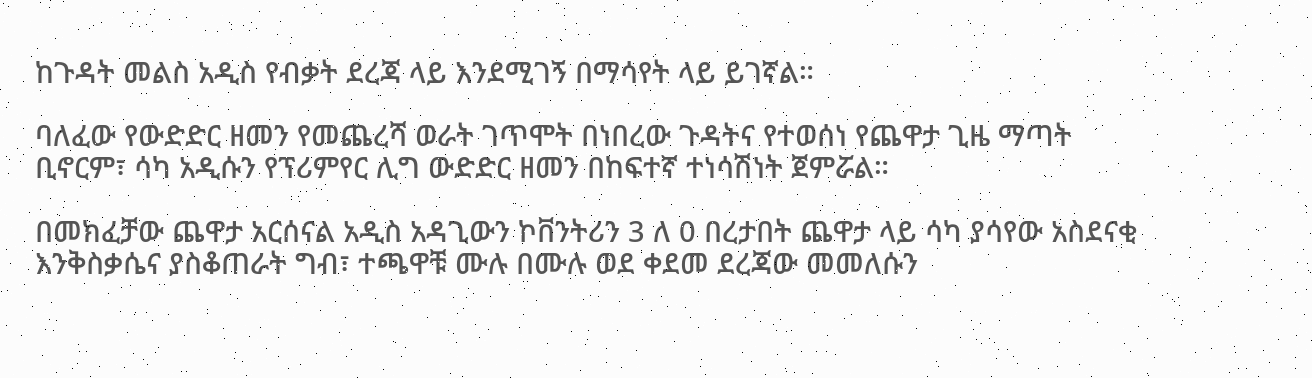ከጉዳት መልስ አዲስ የብቃት ደረጃ ላይ እንደሚገኝ በማሳየት ላይ ይገኛል።

ባለፈው የውድድር ዘመን የመጨረሻ ወራት ገጥሞት በነበረው ጉዳትና የተወሰነ የጨዋታ ጊዜ ማጣት ቢኖርም፣ ሳካ አዲሱን የፕሪምየር ሊግ ውድድር ዘመን በከፍተኛ ተነሳሽነት ጀምሯል።

በመክፈቻው ጨዋታ አርሰናል አዲስ አዳጊውን ኮቨንትሪን 3 ለ 0 በረታበት ጨዋታ ላይ ሳካ ያሳየው አስደናቂ እንቅስቃሴና ያስቆጠራት ግብ፣ ተጫዋቹ ሙሉ በሙሉ ወደ ቀደመ ደረጃው መመለሱን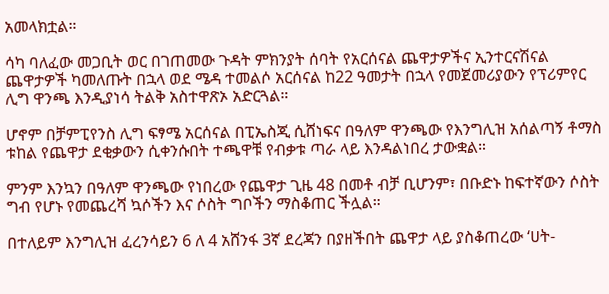አመላክቷል።

ሳካ ባለፈው መጋቢት ወር በገጠመው ጉዳት ምክንያት ሰባት የአርሰናል ጨዋታዎችና ኢንተርናሽናል ጨዋታዎች ካመለጡት በኋላ ወደ ሜዳ ተመልሶ አርሰናል ከ22 ዓመታት በኋላ የመጀመሪያውን የፕሪምየር ሊግ ዋንጫ እንዲያነሳ ትልቅ አስተዋጽኦ አድርጓል።

ሆኖም በቻምፒየንስ ሊግ ፍፃሜ አርሰናል በፒኤስጂ ሲሸነፍና በዓለም ዋንጫው የእንግሊዝ አሰልጣኝ ቶማስ ቱከል የጨዋታ ደቂቃውን ሲቀንሱበት ተጫዋቹ የብቃቱ ጣራ ላይ እንዳልነበረ ታውቋል።

ምንም እንኳን በዓለም ዋንጫው የነበረው የጨዋታ ጊዜ 48 በመቶ ብቻ ቢሆንም፣ በቡድኑ ከፍተኛውን ሶስት ግብ የሆኑ የመጨረሻ ኳሶችን እና ሶስት ግቦችን ማስቆጠር ችሏል።

በተለይም እንግሊዝ ፈረንሳይን 6 ለ 4 አሸንፋ 3ኛ ደረጃን በያዘችበት ጨዋታ ላይ ያስቆጠረው ‘ሀት-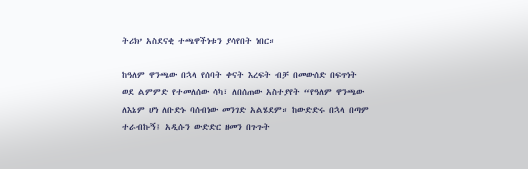ትሪክ’ አስደናቂ ተጫዋችነቱን ያሳየበት ነበር።

ከዓለም ዋንጫው በኋላ የሰባት ቀናት እረፍት ብቻ በመውሰድ በፍጥነት ወደ ልምምድ የተመለሰው ሳካ፣ ለበሰጠው አስተያየት “የዓለም ዋንጫው ለእኔም ሆነ ለቡድኑ ባሰብነው መንገድ አልሄደም። ከውድድሩ በኋላ በጣም ተራብኩኝ፤ አዲሱን ውድድር ዘመን በጉጉት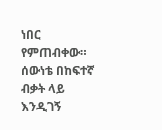ነበር የምጠብቀው። ሰውነቴ በከፍተኛ ብቃት ላይ እንዲገኝ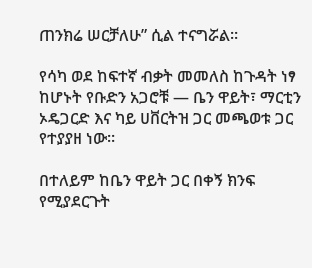ጠንክሬ ሠርቻለሁ” ሲል ተናግሯል።

የሳካ ወደ ከፍተኛ ብቃት መመለስ ከጉዳት ነፃ ከሆኑት የቡድን አጋሮቹ — ቤን ዋይት፣ ማርቲን ኦዴጋርድ እና ካይ ሀቨርትዝ ጋር መጫወቱ ጋር የተያያዘ ነው።

በተለይም ከቤን ዋይት ጋር በቀኝ ክንፍ የሚያደርጉት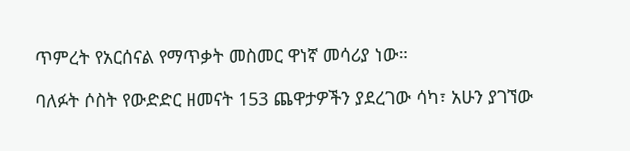ጥምረት የአርሰናል የማጥቃት መስመር ዋነኛ መሳሪያ ነው።

ባለፉት ሶስት የውድድር ዘመናት 153 ጨዋታዎችን ያደረገው ሳካ፣ አሁን ያገኘው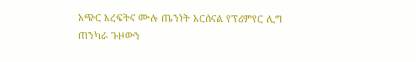አጭር እረፍትና ሙሉ ጤንነት አርሰናል የፕሪምየር ሊግ ጠንካራ ጉዞውን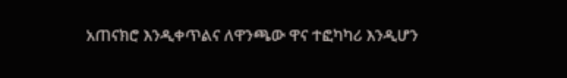አጠናክሮ እንዲቀጥልና ለዋንጫው ዋና ተፎካካሪ እንዲሆን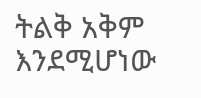ትልቅ አቅም እንደሚሆነው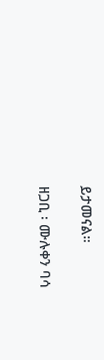ይታመናል።

ዘጋቢ ፡ ሙሉቀን ባሳ